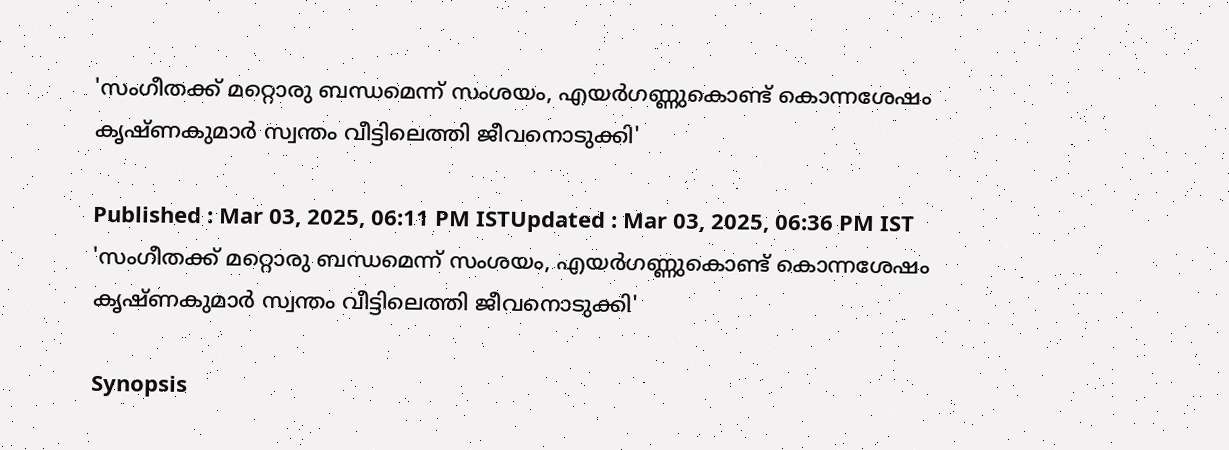'സംഗീതക്ക് മറ്റൊരു ബന്ധമെന്ന് സംശയം, എയർഗണ്ണുകൊണ്ട് കൊന്നശേഷം കൃഷ്ണകുമാർ സ്വന്തം വീട്ടിലെത്തി ജീവനൊടുക്കി'

Published : Mar 03, 2025, 06:11 PM ISTUpdated : Mar 03, 2025, 06:36 PM IST
'സംഗീതക്ക് മറ്റൊരു ബന്ധമെന്ന് സംശയം, എയർഗണ്ണുകൊണ്ട് കൊന്നശേഷം കൃഷ്ണകുമാർ സ്വന്തം വീട്ടിലെത്തി ജീവനൊടുക്കി'

Synopsis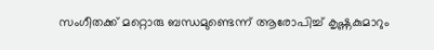സംഗീതക്ക് മറ്റൊരു ബന്ധമുണ്ടെന്ന് ആരോപിച്ച് കൃഷ്ണകുമാറും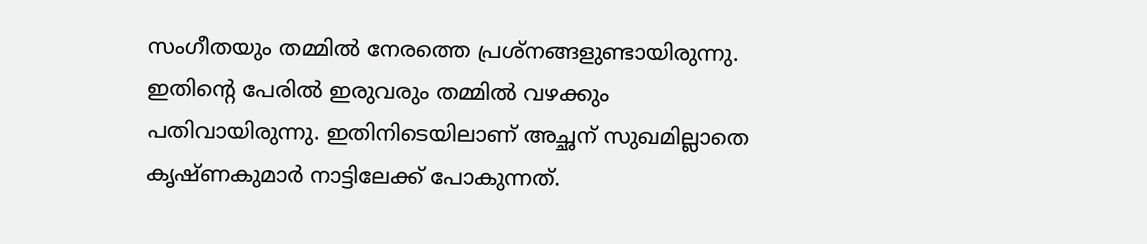സംഗീതയും തമ്മിൽ നേരത്തെ പ്രശ്നങ്ങളുണ്ടായിരുന്നു. ഇതിന്‍റെ പേരിൽ ഇരുവരും തമ്മിൽ വഴക്കും പതിവായിരുന്നു. ഇതിനിടെയിലാണ് അച്ഛന് സുഖമില്ലാതെ കൃഷ്ണകുമാർ നാട്ടിലേക്ക് പോകുന്നത്.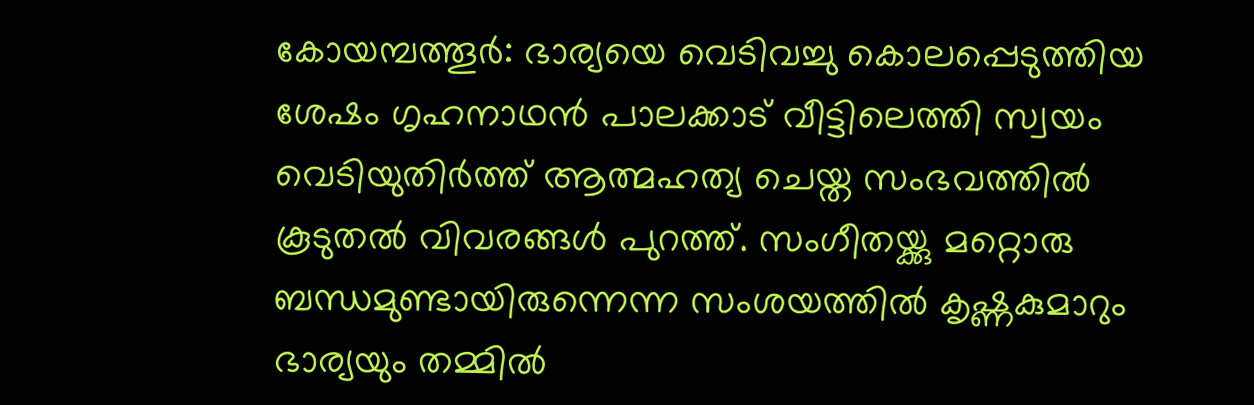കോയമ്പത്തൂർ: ഭാര്യയെ വെടിവച്ചു കൊലപ്പെടുത്തിയ ശേഷം ഗൃഹനാഥൻ പാലക്കാട് വീട്ടിലെത്തി സ്വയം വെടിയുതിർത്ത് ആത്മഹത്യ ചെയ്ത സംഭവത്തിൽ കൂടുതൽ വിവരങ്ങൾ പുറത്ത്. സംഗീതയ്ക്കു മറ്റൊരു ബന്ധമുണ്ടായിരുന്നെന്ന സംശയത്തിൽ കൃഷ്ണകുമാറും ഭാര്യയും തമ്മിൽ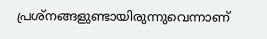പ്രശ്നങ്ങളുണ്ടായിരുന്നുവെന്നാണ്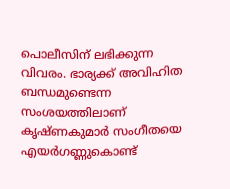പൊലീസിന് ലഭിക്കുന്ന വിവരം. ഭാര്യക്ക് അവിഹിത ബന്ധമുണ്ടെന്ന സംശയത്തിലാണ് കൃഷ്ണകുമാർ സംഗീതയെ എയർഗണ്ണുകൊണ്ട്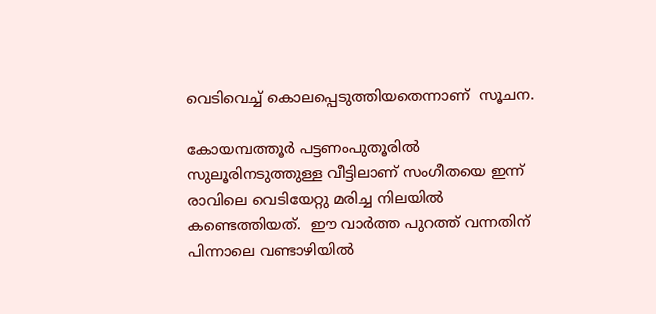വെടിവെച്ച് കൊലപ്പെടുത്തിയതെന്നാണ്  സൂചന.

കോയമ്പത്തൂർ പട്ടണംപുതൂരിൽ സുലൂരിനടുത്തുള്ള വീട്ടിലാണ് സംഗീതയെ ഇന്ന് രാവിലെ വെടിയേറ്റു മരിച്ച നിലയിൽ കണ്ടെത്തിയത്.  ഈ വാർത്ത പുറത്ത് വന്നതിന് പിന്നാലെ വണ്ടാഴിയിൽ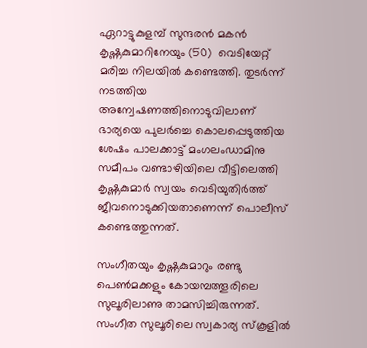ഏറാട്ടുകുളമ്പ് സുന്ദരൻ മകൻ കൃഷ്ണകുമാറിനേയും (50)  വെടിയേറ്റ് മരിച്ച നിലയിൽ കണ്ടെത്തി. തുടർന്ന് നടത്തിയ അന്വേഷണത്തിനൊടുവിലാണ് ഭാര്യയെ പുലർച്ചെ കൊലപ്പെടുത്തിയ ശേഷം പാലക്കാട്ട് മംഗലംഡാമിനു സമീപം വണ്ടാഴിയിലെ വീട്ടിലെത്തി കൃഷ്ണകുമാർ സ്വയം വെടിയുതിർത്ത് ജീവനൊടുക്കിയതാണെന്ന് പൊലീസ് കണ്ടെത്തുന്നത്.

സംഗീതയും കൃഷ്ണകുമാറും രണ്ടു പെൺമക്കളും കോയമ്പത്തൂരിലെ സുലൂരിലാണു താമസിച്ചിരുന്നത്. സംഗീത സുലൂരിലെ സ്വകാര്യ സ്കൂളിൽ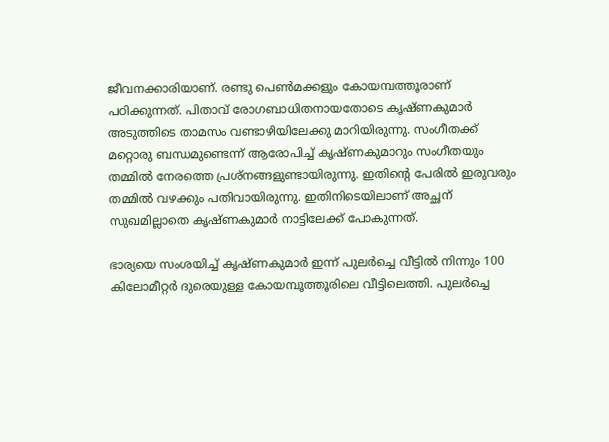ജീവനക്കാരിയാണ്. രണ്ടു പെൺമക്കളും കോയമ്പത്തൂരാണ് പഠിക്കുന്നത്. പിതാവ് രോഗബാധിതനായതോടെ കൃഷ്ണകുമാർ അടുത്തിടെ താമസം വണ്ടാഴിയിലേക്കു മാറിയിരുന്നു. സംഗീതക്ക് മറ്റൊരു ബന്ധമുണ്ടെന്ന് ആരോപിച്ച് കൃഷ്ണകുമാറും സംഗീതയും തമ്മിൽ നേരത്തെ പ്രശ്നങ്ങളുണ്ടായിരുന്നു. ഇതിന്‍റെ പേരിൽ ഇരുവരും തമ്മിൽ വഴക്കും പതിവായിരുന്നു. ഇതിനിടെയിലാണ് അച്ഛന് സുഖമില്ലാതെ കൃഷ്ണകുമാർ നാട്ടിലേക്ക് പോകുന്നത്.

ഭാര്യയെ സംശയിച്ച് കൃഷ്ണകുമാർ ഇന്ന് പുലർച്ചെ വീട്ടിൽ നിന്നും 100 കിലോമീറ്റർ ദുരെയുള്ള കോയമ്പൂത്തൂരിലെ വീട്ടിലെത്തി. പുലർച്ചെ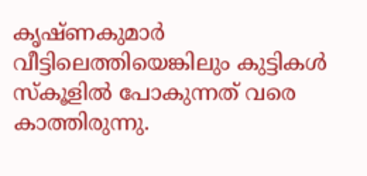കൃഷ്ണകുമാർ വീട്ടിലെത്തിയെങ്കിലും കുട്ടികൾ സ്കൂളിൽ പോകുന്നത് വരെ കാത്തിരുന്നു.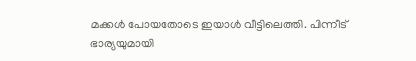മക്കൾ പോയതോടെ ഇയാൾ വീട്ടിലെത്തി. പിന്നീട് ഭാര്യയുമായി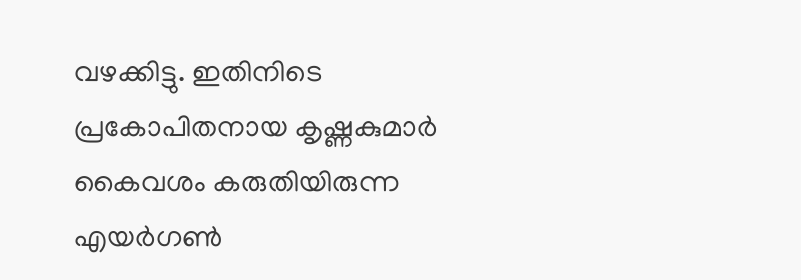വഴക്കിട്ടു. ഇതിനിടെ പ്രകോപിതനായ കൃഷ്ണകുമാർ കൈവശം കരുതിയിരുന്ന എയർഗൺ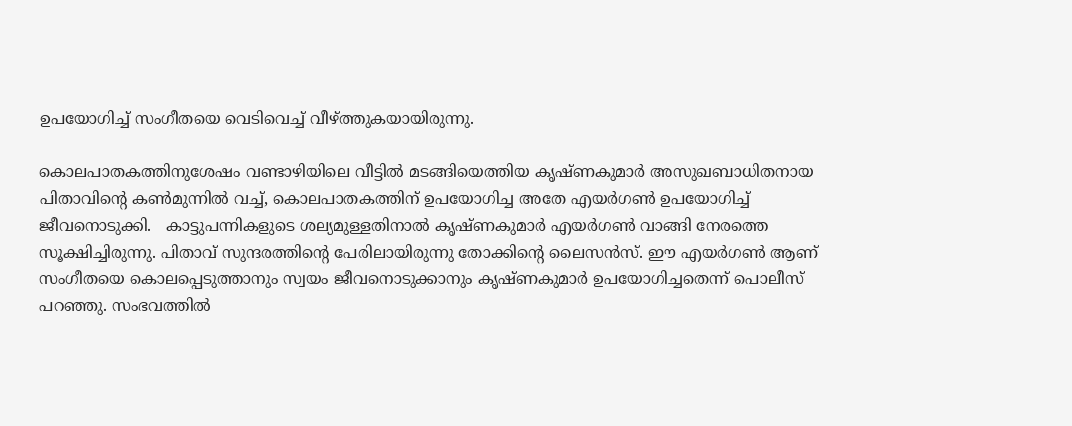ഉപയോഗിച്ച് സംഗീതയെ വെടിവെച്ച് വീഴ്ത്തുകയായിരുന്നു.

കൊലപാതകത്തിനുശേഷം വണ്ടാഴിയിലെ വീട്ടിൽ മടങ്ങിയെത്തിയ കൃഷ്ണകുമാർ അസുഖബാധിതനായ പിതാവിന്റെ കൺമുന്നിൽ വച്ച്, കൊലപാതകത്തിന് ഉപയോഗിച്ച അതേ എയർഗൺ ഉപയോഗിച്ച് ജീവനൊടുക്കി.   കാട്ടുപന്നികളുടെ ശല്യമുള്ളതിനാൽ കൃഷ്ണകുമാർ എയർഗൺ വാങ്ങി നേരത്തെ സൂക്ഷിച്ചിരുന്നു. പിതാവ് സുന്ദരത്തിന്റെ പേരിലായിരുന്നു തോക്കിന്റെ ലൈസൻസ്. ഈ എയർഗൺ ആണ് സംഗീതയെ കൊലപ്പെടുത്താനും സ്വയം ജീവനൊടുക്കാനും കൃഷ്ണകുമാർ ഉപയോഗിച്ചതെന്ന് പൊലീസ് പറഞ്ഞു. സംഭവത്തിൽ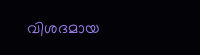വിശദമായ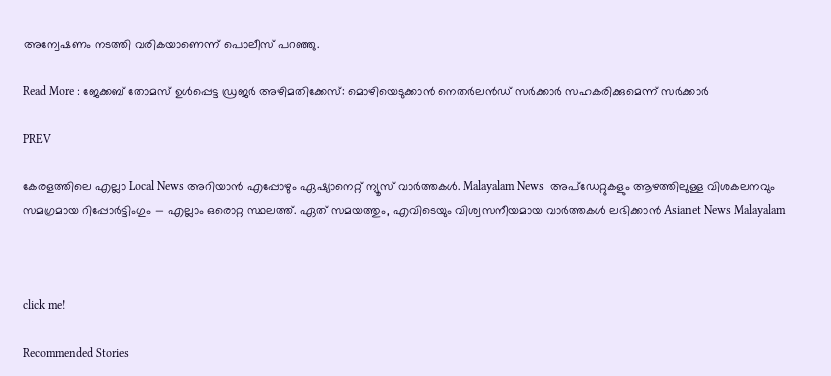അന്വേഷണം നടത്തി വരികയാണെന്ന് പൊലീസ് പറഞ്ഞു.

Read More : ജേക്കബ് തോമസ് ഉൾപ്പെട്ട ഡ്രജർ അഴിമതിക്കേസ്: മൊഴിയെടുക്കാന്‍ നെതര്‍ലന്‍ഡ് സര്‍ക്കാര്‍ സഹകരിക്കുമെന്ന് സർക്കാർ

PREV

കേരളത്തിലെ എല്ലാ Local News അറിയാൻ എപ്പോഴും ഏഷ്യാനെറ്റ് ന്യൂസ് വാർത്തകൾ. Malayalam News  അപ്‌ഡേറ്റുകളും ആഴത്തിലുള്ള വിശകലനവും സമഗ്രമായ റിപ്പോർട്ടിംഗും — എല്ലാം ഒരൊറ്റ സ്ഥലത്ത്. ഏത് സമയത്തും, എവിടെയും വിശ്വസനീയമായ വാർത്തകൾ ലഭിക്കാൻ Asianet News Malayalam



click me!

Recommended Stories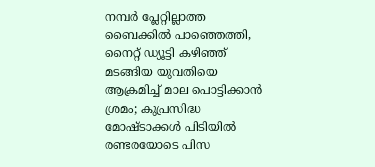നമ്പർ പ്ലേറ്റില്ലാത്ത ബൈക്കിൽ പാഞ്ഞെത്തി, നൈറ്റ് ഡ്യൂട്ടി കഴിഞ്ഞ് മടങ്ങിയ യുവതിയെ ആക്രമിച്ച് മാല പൊട്ടിക്കാൻ ശ്രമം; കുപ്രസിദ്ധ മോഷ്ടാക്കൾ പിടിയിൽ
രണ്ടരയോടെ പിസ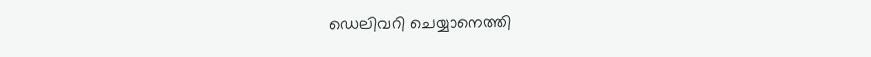ഡെലിവറി ചെയ്യാനെത്തി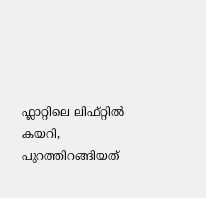ഫ്ലാറ്റിലെ ലിഫ്റ്റിൽ കയറി, പുറത്തിറങ്ങിയത്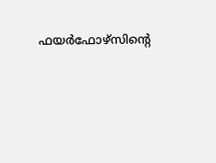ഫയര്‍ഫോഴ്സിന്റെ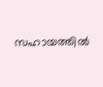സഹായത്തിൽ